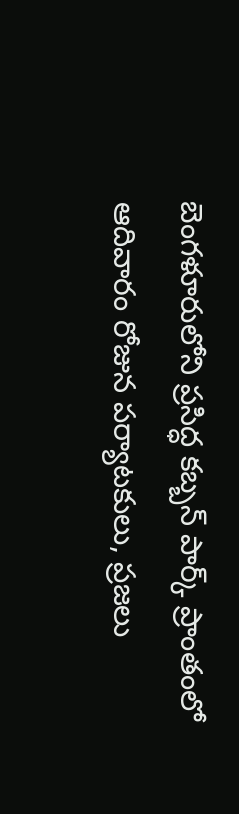బెంగళూరులోని ప్రసిద్ధ కబ్బన్ పార్క్ ప్రాంతంలో ఆదివారం రోజున పర్యాటకులు, ప్రజలు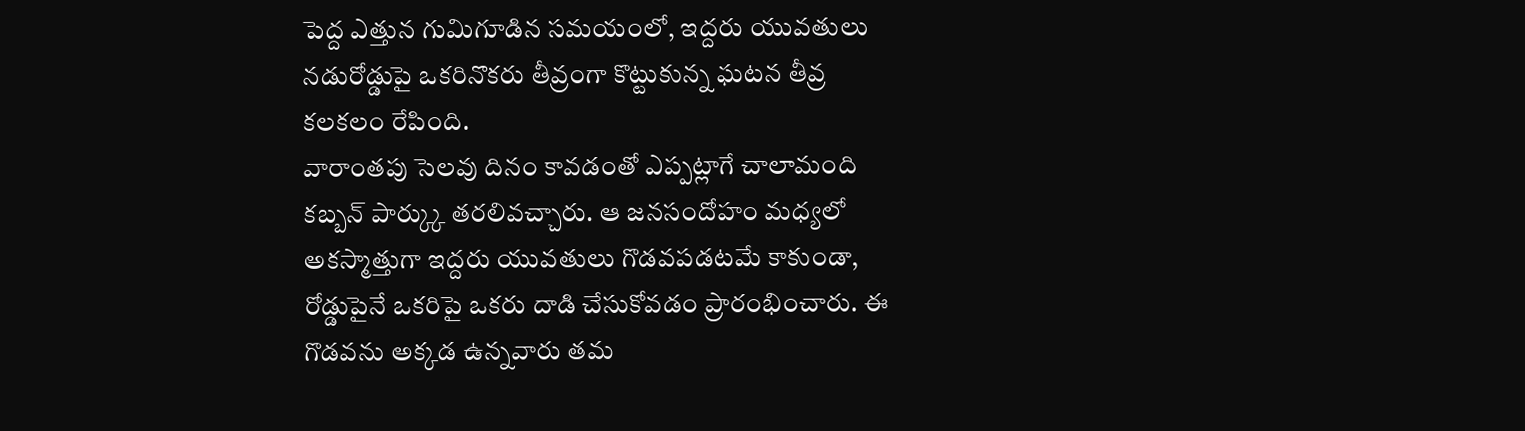పెద్ద ఎత్తున గుమిగూడిన సమయంలో, ఇద్దరు యువతులు నడురోడ్డుపై ఒకరినొకరు తీవ్రంగా కొట్టుకున్న ఘటన తీవ్ర కలకలం రేపింది.
వారాంతపు సెలవు దినం కావడంతో ఎప్పట్లాగే చాలామంది కబ్బన్ పార్క్కు తరలివచ్చారు. ఆ జనసందోహం మధ్యలో అకస్మాత్తుగా ఇద్దరు యువతులు గొడవపడటమే కాకుండా, రోడ్డుపైనే ఒకరిపై ఒకరు దాడి చేసుకోవడం ప్రారంభించారు. ఈ గొడవను అక్కడ ఉన్నవారు తమ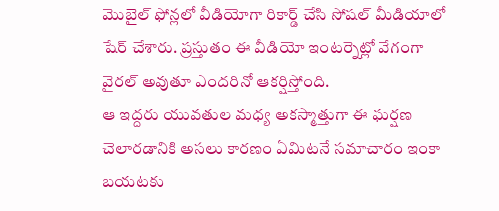మొబైల్ ఫోన్లలో వీడియోగా రికార్డ్ చేసి సోషల్ మీడియాలో షేర్ చేశారు. ప్రస్తుతం ఈ వీడియో ఇంటర్నెట్లో వేగంగా వైరల్ అవుతూ ఎందరినో ఆకర్షిస్తోంది.
ఆ ఇద్దరు యువతుల మధ్య అకస్మాత్తుగా ఈ ఘర్షణ చెలారడానికి అసలు కారణం ఏమిటనే సమాచారం ఇంకా బయటకు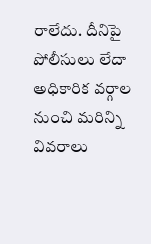రాలేదు. దీనిపై పోలీసులు లేదా అధికారిక వర్గాల నుంచి మరిన్ని వివరాలు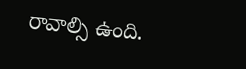రావాల్సి ఉంది.